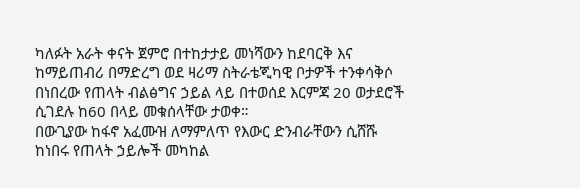ካለፉት አራት ቀናት ጀምሮ በተከታታይ መነሻውን ከደባርቅ እና ከማይጠብሪ በማድረግ ወደ ዛሪማ ስትራቴጂካዊ ቦታዎች ተንቀሳቅሶ በነበረው የጠላት ብልፅግና ኃይል ላይ በተወሰደ እርምጃ 20 ወታደሮች ሲገደሉ ከ60 በላይ መቁሰላቸው ታወቀ።
በውጊያው ከፋኖ አፈሙዝ ለማምለጥ የእውር ድንብራቸውን ሲሸሹ ከነበሩ የጠላት ኃይሎች መካከል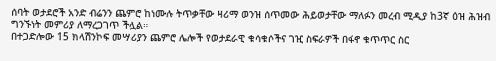ሰባት ወታደሮች አንድ ብሬንን ጨምሮ ከነሙሉ ትጥቃቸው ዛሪማ ወንዝ ሰጥመው ሕይወታቸው ማለፉን መረብ ሚዲያ ከ3ኛ ዕዝ ሕዝብ ግንኙነት መምሪያ ለማረጋገጥ ችሏል።
በተጋድሎው 15 ክላሽንኮፍ መሣሪያን ጨምሮ ሌሎች የወታደራዊ ቁሳቁሶችና ገዢ ስፍራዎች በፋኖ ቁጥጥር ስር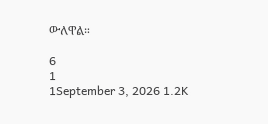ውለዋል።

6
1
1September 3, 2026 1.2K